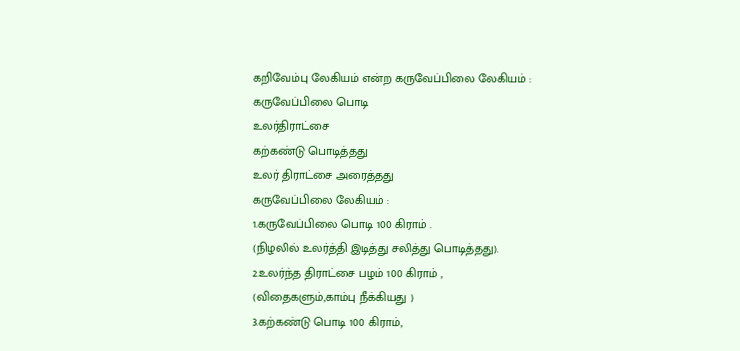கறிவேம்பு லேகியம் என்ற கருவேப்பிலை லேகியம் :
கருவேப்பிலை பொடி
உலர்திராட்சை
கற்கண்டு பொடித்தது
உலர் திராட்சை அரைத்தது
கருவேப்பிலை லேகியம் :
1.கருவேப்பிலை பொடி 100 கிராம் .
(நிழலில் உலர்த்தி இடித்து சலித்து பொடித்தது).
2.உலர்ந்த திராட்சை பழம் 100 கிராம் ,
(விதைகளும்,காம்பு நீக்கியது )
3.கற்கண்டு பொடி 100 கிராம்,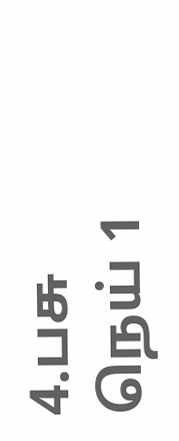4.பசு நெய் 1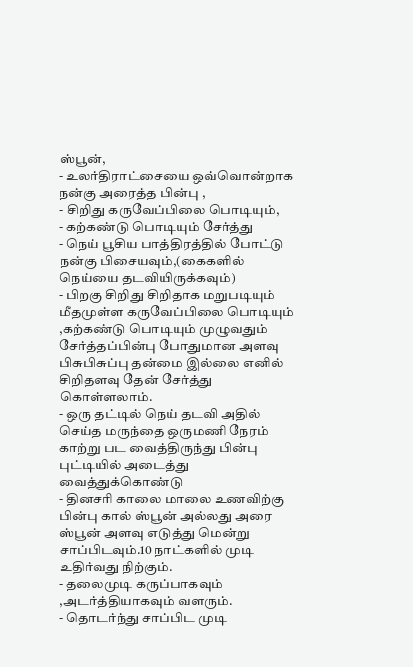ஸ்பூன்,
- உலர்திராட்சையை ஒவ்வொன்றாக நன்கு அரைத்த பின்பு ,
- சிறிது கருவேப்பிலை பொடியும்,
- கற்கண்டு பொடியும் சேர்த்து
- நெய் பூசிய பாத்திரத்தில் போட்டு நன்கு பிசையவும்,(கைகளில் நெய்யை தடவியிருக்கவும்)
- பிறகு சிறிது சிறிதாக மறுபடியும் மீதமுள்ள கருவேப்பிலை பொடியும் ,கற்கண்டு பொடியும் முழுவதும் சேர்த்தப்பின்பு போதுமான அளவு பிசுபிசுப்பு தன்மை இல்லை எனில் சிறிதளவு தேன் சேர்த்து கொள்ளலாம்.
- ஒரு தட்டில் நெய் தடவி அதில் செய்த மருந்தை ஒருமணி நேரம் காற்று பட வைத்திருந்து பின்பு புட்டியில் அடைத்து வைத்துக்கொண்டு
- தினசரி காலை மாலை உணவிற்கு பின்பு கால் ஸ்பூன் அல்லது அரை ஸ்பூன் அளவு எடுத்து மென்று சாப்பிடவும்.10 நாட்களில் முடி உதிர்வது நிற்கும்.
- தலைமுடி கருப்பாகவும் ,அடர்த்தியாகவும் வளரும்.
- தொடர்ந்து சாப்பிட முடி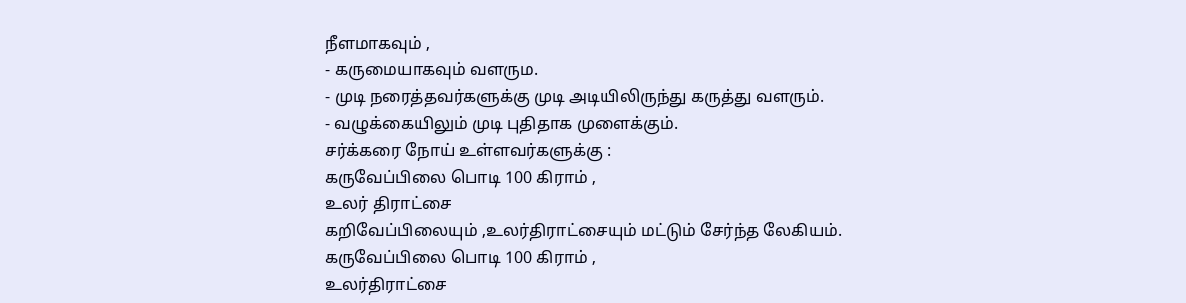நீளமாகவும் ,
- கருமையாகவும் வளரும.
- முடி நரைத்தவர்களுக்கு முடி அடியிலிருந்து கருத்து வளரும்.
- வழுக்கையிலும் முடி புதிதாக முளைக்கும்.
சர்க்கரை நோய் உள்ளவர்களுக்கு :
கருவேப்பிலை பொடி 100 கிராம் ,
உலர் திராட்சை
கறிவேப்பிலையும் ,உலர்திராட்சையும் மட்டும் சேர்ந்த லேகியம்.
கருவேப்பிலை பொடி 100 கிராம் ,
உலர்திராட்சை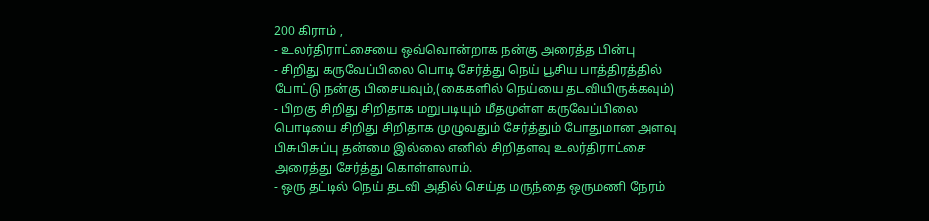200 கிராம் ,
- உலர்திராட்சையை ஒவ்வொன்றாக நன்கு அரைத்த பின்பு
- சிறிது கருவேப்பிலை பொடி சேர்த்து நெய் பூசிய பாத்திரத்தில் போட்டு நன்கு பிசையவும்,(கைகளில் நெய்யை தடவியிருக்கவும்)
- பிறகு சிறிது சிறிதாக மறுபடியும் மீதமுள்ள கருவேப்பிலை பொடியை சிறிது சிறிதாக முழுவதும் சேர்த்தும் போதுமான அளவு பிசுபிசுப்பு தன்மை இல்லை எனில் சிறிதளவு உலர்திராட்சை அரைத்து சேர்த்து கொள்ளலாம்.
- ஒரு தட்டில் நெய் தடவி அதில் செய்த மருந்தை ஒருமணி நேரம்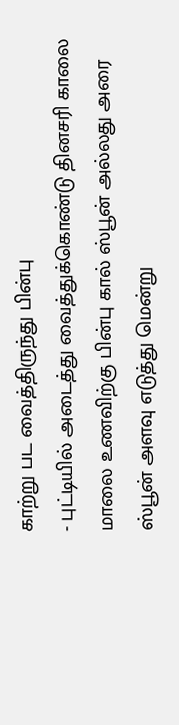காற்று பட வைத்திருந்து பின்பு
- புட்டியில் அடைத்து வைத்துக்கொண்டு தினசரி காலை மாலை உணவிற்கு பின்பு கால் ஸ்பூன் அல்லது அரை ஸ்பூன் அளவு எடுத்து மென்று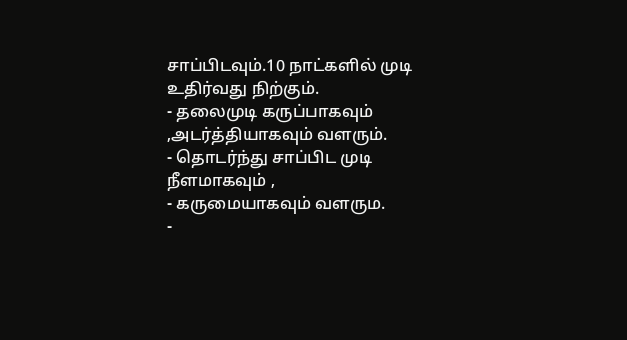சாப்பிடவும்.10 நாட்களில் முடி உதிர்வது நிற்கும்.
- தலைமுடி கருப்பாகவும் ,அடர்த்தியாகவும் வளரும்.
- தொடர்ந்து சாப்பிட முடி நீளமாகவும் ,
- கருமையாகவும் வளரும.
-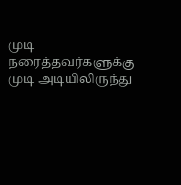முடி நரைத்தவர்களுக்கு முடி அடியிலிருந்து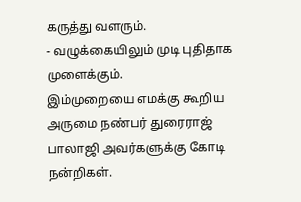கருத்து வளரும்.
- வழுக்கையிலும் முடி புதிதாக முளைக்கும்.
இம்முறையை எமக்கு கூறிய அருமை நண்பர் துரைராஜ் பாலாஜி அவர்களுக்கு கோடி நன்றிகள்.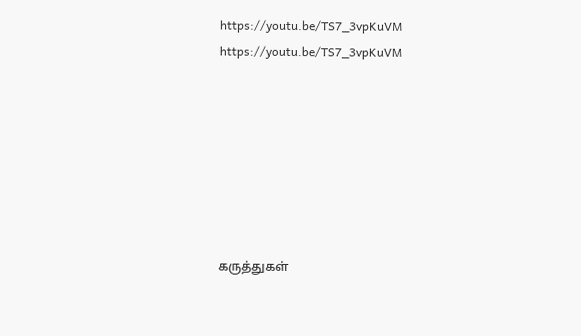https://youtu.be/TS7_3vpKuVM
https://youtu.be/TS7_3vpKuVM







கருத்துகள்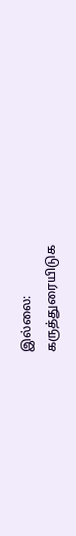இல்லை:
கருத்துரையிடுக